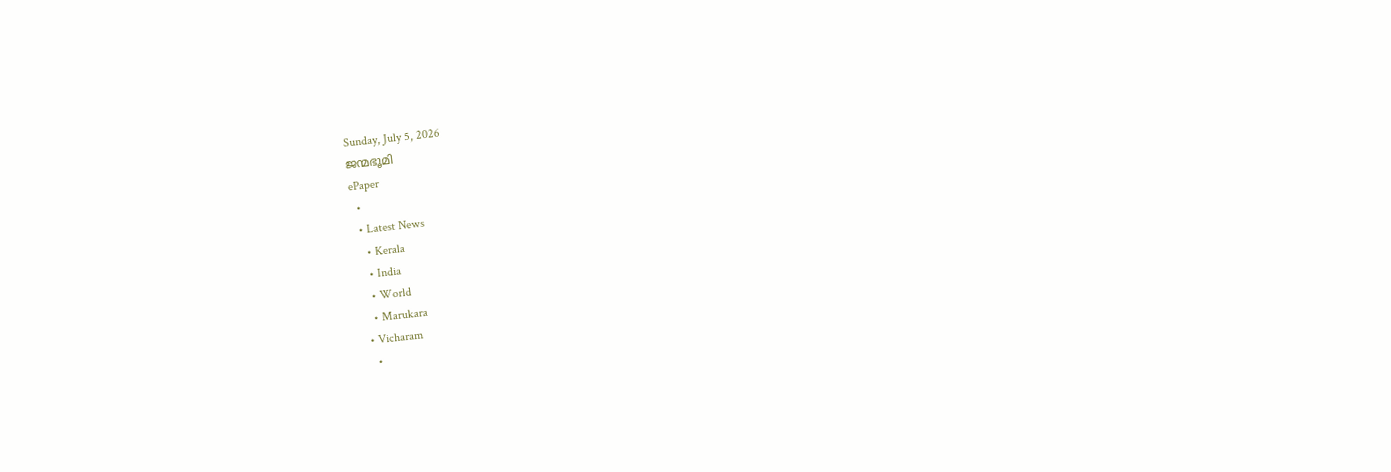Sunday, July 5, 2026
ജന്മഭൂമി
ePaper
  •
  • Latest News
    • Kerala
    • India
    • World
    • Marukara
  • Vicharam
    •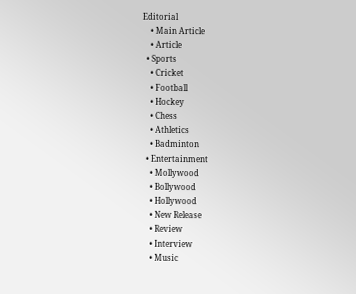Editorial
    • Main Article
    • Article
  • Sports
    • Cricket
    • Football
    • Hockey
    • Chess
    • Athletics
    • Badminton
  • Entertainment
    • Mollywood
    • Bollywood
    • Hollywood
    • New Release
    • Review
    • Interview
    • Music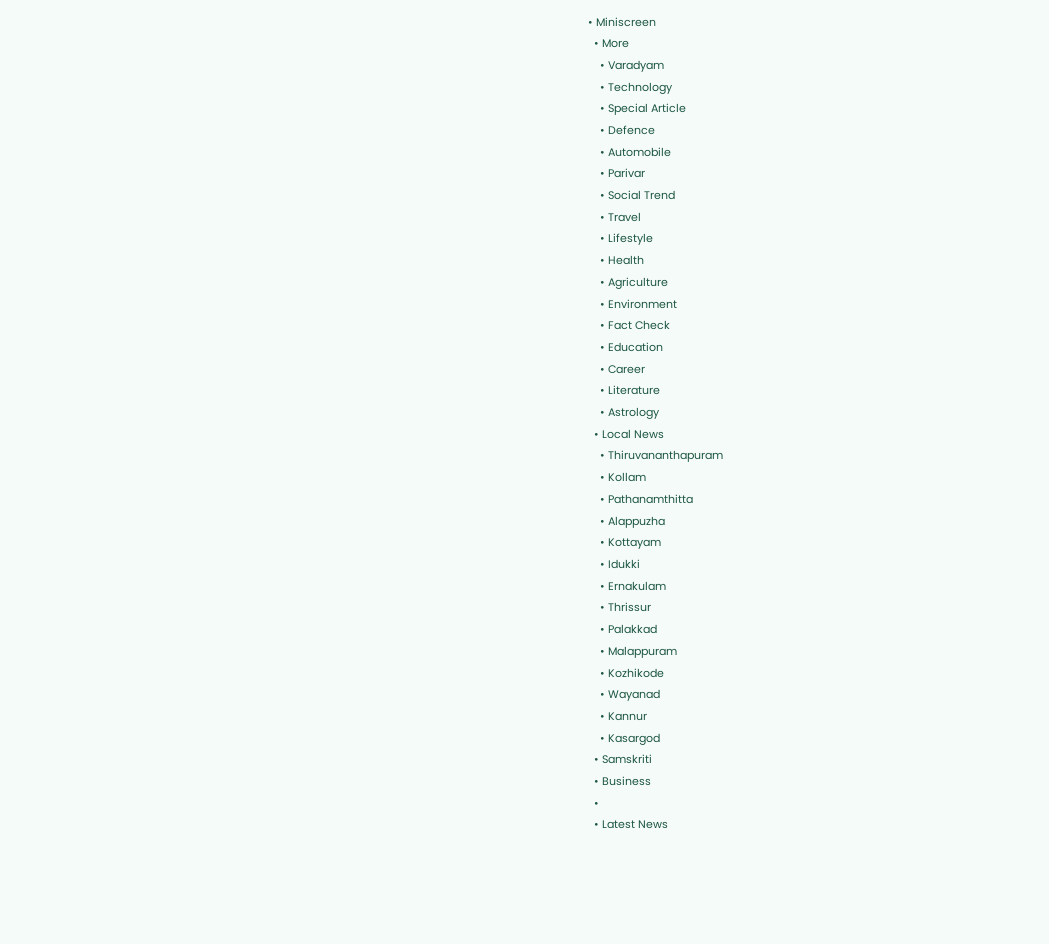• Miniscreen
  • More
    • Varadyam
    • Technology
    • Special Article
    • Defence
    • Automobile
    • Parivar
    • Social Trend
    • Travel
    • Lifestyle
    • Health
    • Agriculture
    • Environment
    • Fact Check
    • Education
    • Career
    • Literature
    • Astrology
  • Local News
    • Thiruvananthapuram
    • Kollam
    • Pathanamthitta
    • Alappuzha
    • Kottayam
    • Idukki
    • Ernakulam
    • Thrissur
    • Palakkad
    • Malappuram
    • Kozhikode
    • Wayanad
    • Kannur
    • Kasargod
  • Samskriti
  • Business
  •
  • Latest News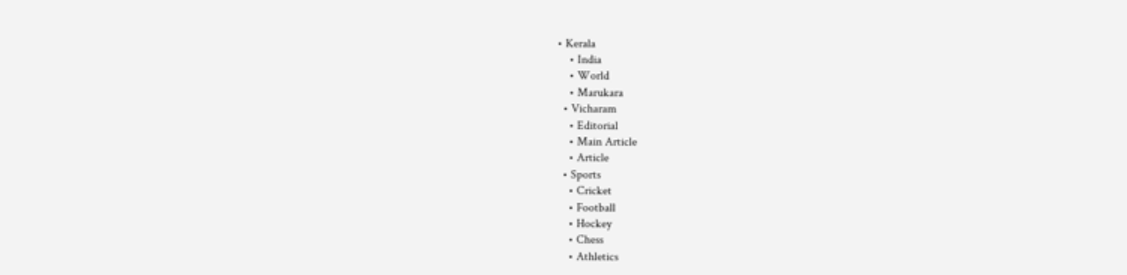• Kerala
    • India
    • World
    • Marukara
  • Vicharam
    • Editorial
    • Main Article
    • Article
  • Sports
    • Cricket
    • Football
    • Hockey
    • Chess
    • Athletics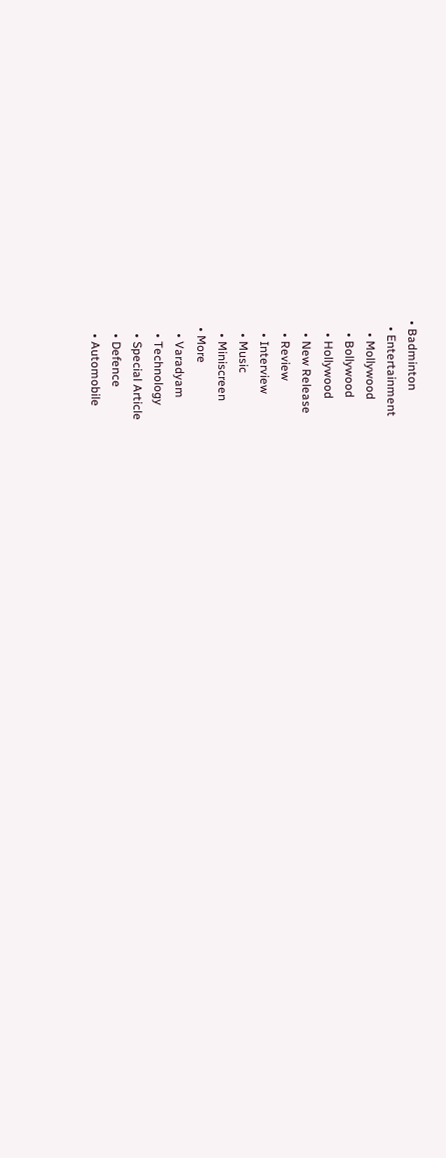• Badminton
  • Entertainment
    • Mollywood
    • Bollywood
    • Hollywood
    • New Release
    • Review
    • Interview
    • Music
    • Miniscreen
  • More
    • Varadyam
    • Technology
    • Special Article
    • Defence
    • Automobile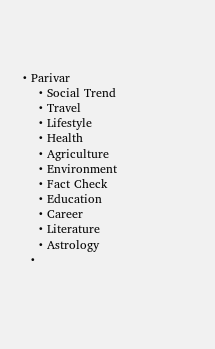• Parivar
    • Social Trend
    • Travel
    • Lifestyle
    • Health
    • Agriculture
    • Environment
    • Fact Check
    • Education
    • Career
    • Literature
    • Astrology
  •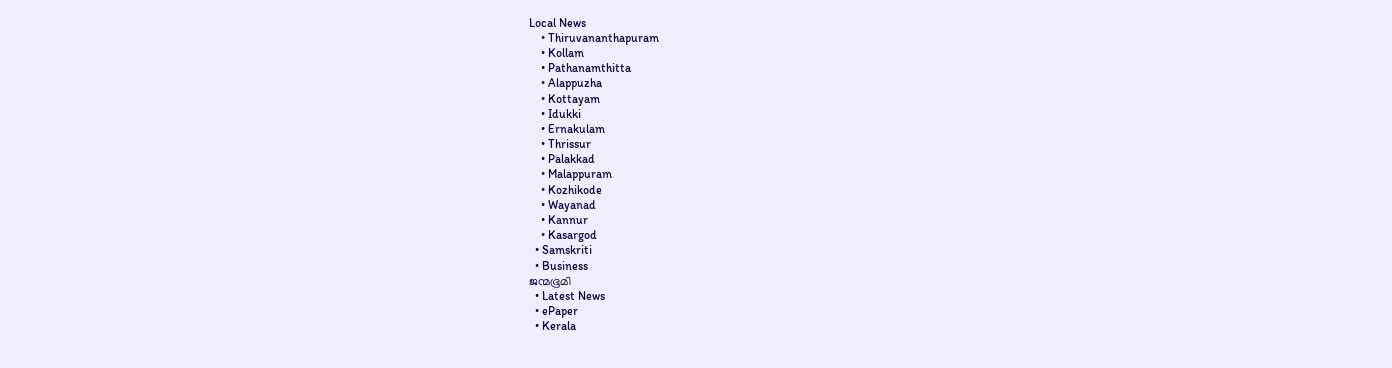Local News
    • Thiruvananthapuram
    • Kollam
    • Pathanamthitta
    • Alappuzha
    • Kottayam
    • Idukki
    • Ernakulam
    • Thrissur
    • Palakkad
    • Malappuram
    • Kozhikode
    • Wayanad
    • Kannur
    • Kasargod
  • Samskriti
  • Business
ജന്മഭൂമി
  • Latest News
  • ePaper
  • Kerala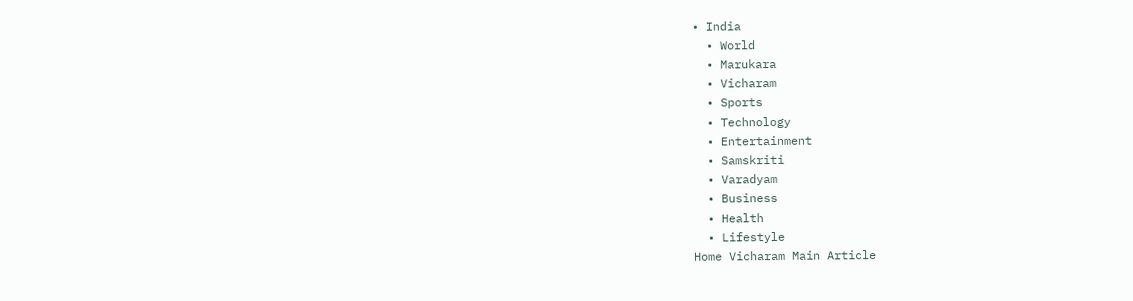• India
  • World
  • Marukara
  • Vicharam
  • Sports
  • Technology
  • Entertainment
  • Samskriti
  • Varadyam
  • Business
  • Health
  • Lifestyle
Home Vicharam Main Article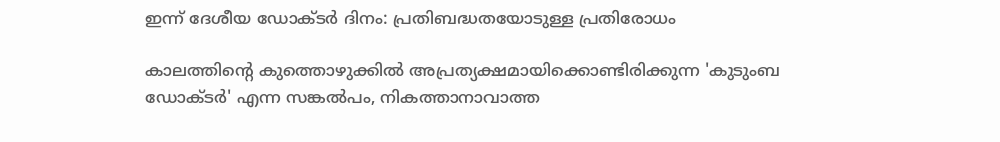ഇന്ന് ദേശീയ ഡോക്ടര്‍ ദിനം: പ്രതിബദ്ധതയോടുള്ള പ്രതിരോധം

കാലത്തിന്റെ കുത്തൊഴുക്കില്‍ അപ്രത്യക്ഷമായിക്കൊണ്ടിരിക്കുന്ന 'കുടുംബ ഡോക്ടര്‍' എന്ന സങ്കല്‍പം, നികത്താനാവാത്ത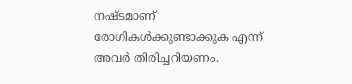നഷ്ടമാണ് രോഗികള്‍ക്കുണ്ടാക്കുക എന്ന് അവര്‍ തിരിച്ചറിയണം.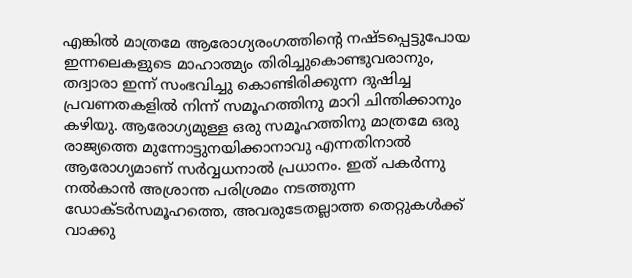എങ്കില്‍ മാത്രമേ ആരോഗ്യരംഗത്തിന്റെ നഷ്ടപ്പെട്ടുപോയ ഇന്നലെകളുടെ മാഹാത്മ്യം തിരിച്ചുകൊണ്ടുവരാനും, തദ്വാരാ ഇന്ന് സംഭവിച്ചു കൊണ്ടിരിക്കുന്ന ദുഷിച്ച പ്രവണതകളില്‍ നിന്ന് സമൂഹത്തിനു മാറി ചിന്തിക്കാനും കഴിയു. ആരോഗ്യമുള്ള ഒരു സമൂഹത്തിനു മാത്രമേ ഒരു രാജ്യത്തെ മുന്നോട്ടുനയിക്കാനാവു എന്നതിനാല്‍ ആരോഗ്യമാണ് സര്‍വ്വധനാല്‍ പ്രധാനം. ഇത് പകര്‍ന്നു നല്‍കാന്‍ അശ്രാന്ത പരിശ്രമം നടത്തുന്ന ഡോക്ടര്‍സമൂഹത്തെ, അവരുടേതല്ലാത്ത തെറ്റുകള്‍ക്ക് വാക്കു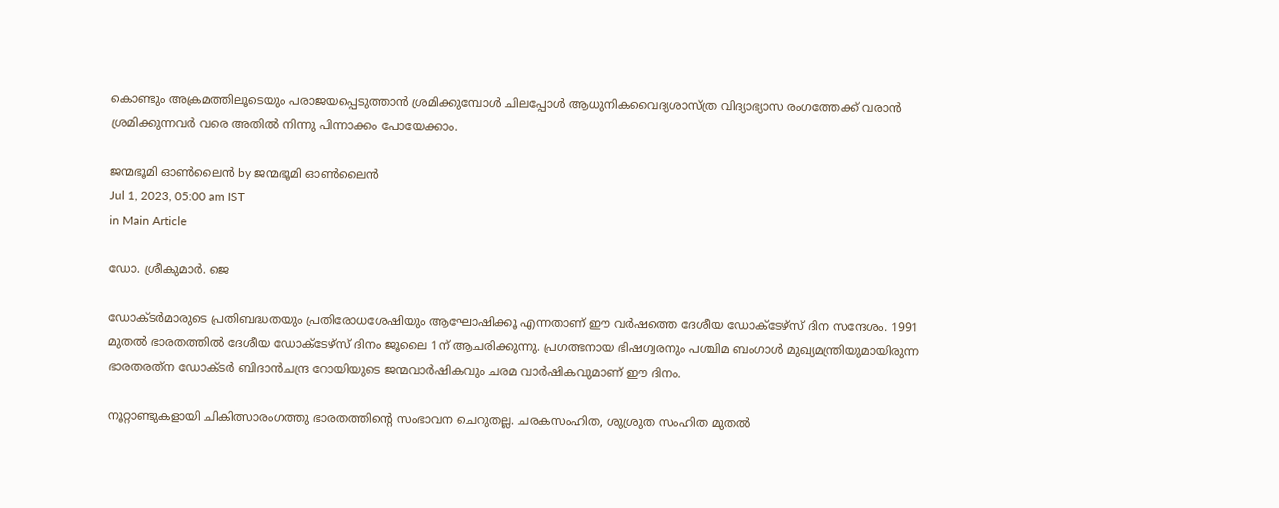കൊണ്ടും അക്രമത്തിലൂടെയും പരാജയപ്പെടുത്താന്‍ ശ്രമിക്കുമ്പോള്‍ ചിലപ്പോള്‍ ആധുനികവൈദ്യശാസ്ത്ര വിദ്യാഭ്യാസ രംഗത്തേക്ക് വരാന്‍ ശ്രമിക്കുന്നവര്‍ വരെ അതില്‍ നിന്നു പിന്നാക്കം പോയേക്കാം.

ജന്മഭൂമി ഓണ്‍ലൈന്‍ by ജന്മഭൂമി ഓണ്‍ലൈന്‍
Jul 1, 2023, 05:00 am IST
in Main Article

ഡോ. ശ്രീകുമാര്‍. ജെ

ഡോക്ടര്‍മാരുടെ പ്രതിബദ്ധതയും പ്രതിരോധശേഷിയും ആഘോഷിക്കൂ എന്നതാണ് ഈ വര്‍ഷത്തെ ദേശീയ ഡോക്ടേഴ്‌സ് ദിന സന്ദേശം. 1991 മുതല്‍ ഭാരതത്തില്‍ ദേശീയ ഡോക്ടേഴ്‌സ് ദിനം ജൂലൈ 1ന് ആചരിക്കുന്നു. പ്രഗത്ഭനായ ഭിഷഗ്വരനും പശ്ചിമ ബംഗാള്‍ മുഖ്യമന്ത്രിയുമായിരുന്ന ഭാരതരത്‌ന ഡോക്ടര്‍ ബിദാന്‍ചന്ദ്ര റോയിയുടെ ജന്മവാര്‍ഷികവും ചരമ വാര്‍ഷികവുമാണ് ഈ ദിനം.

നൂറ്റാണ്ടുകളായി ചികിത്സാരംഗത്തു ഭാരതത്തിന്റെ സംഭാവന ചെറുതല്ല. ചരകസംഹിത, ശുശ്രുത സംഹിത മുതല്‍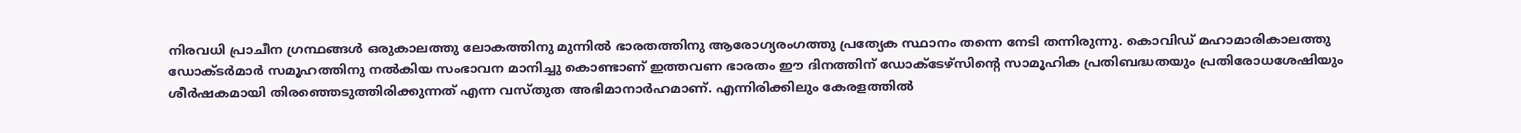നിരവധി പ്രാചീന ഗ്രന്ഥങ്ങള്‍ ഒരുകാലത്തു ലോകത്തിനു മുന്നില്‍ ഭാരതത്തിനു ആരോഗ്യരംഗത്തു പ്രത്യേക സ്ഥാനം തന്നെ നേടി തന്നിരുന്നു. കൊവിഡ് മഹാമാരികാലത്തു ഡോക്ടര്‍മാര്‍ സമൂഹത്തിനു നല്‍കിയ സംഭാവന മാനിച്ചു കൊണ്ടാണ് ഇത്തവണ ഭാരതം ഈ ദിനത്തിന് ഡോക്ടേഴ്‌സിന്റെ സാമൂഹിക പ്രതിബദ്ധതയും പ്രതിരോധശേഷിയും ശീര്‍ഷകമായി തിരഞ്ഞെടുത്തിരിക്കുന്നത് എന്ന വസ്തുത അഭിമാനാര്‍ഹമാണ്. എന്നിരിക്കിലും കേരളത്തില്‍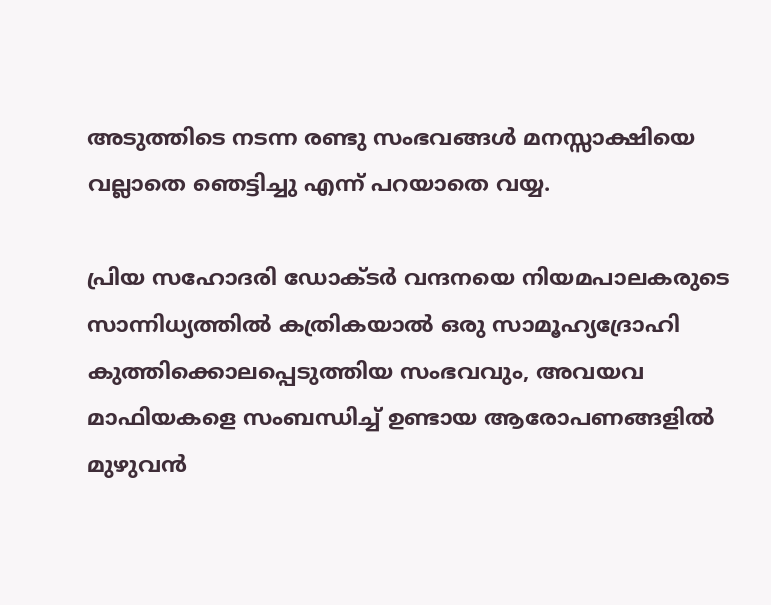അടുത്തിടെ നടന്ന രണ്ടു സംഭവങ്ങള്‍ മനസ്സാക്ഷിയെ വല്ലാതെ ഞെട്ടിച്ചു എന്ന് പറയാതെ വയ്യ.

പ്രിയ സഹോദരി ഡോക്ടര്‍ വന്ദനയെ നിയമപാലകരുടെ സാന്നിധ്യത്തില്‍ കത്രികയാല്‍ ഒരു സാമൂഹ്യദ്രോഹി കുത്തിക്കൊലപ്പെടുത്തിയ സംഭവവും, അവയവ മാഫിയകളെ സംബന്ധിച്ച് ഉണ്ടായ ആരോപണങ്ങളില്‍ മുഴുവന്‍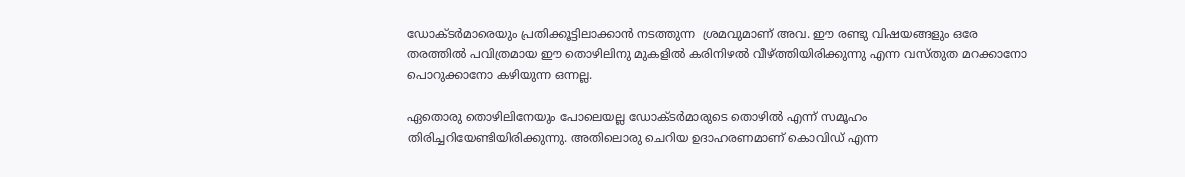ഡോക്ടര്‍മാരെയും പ്രതിക്കൂട്ടിലാക്കാന്‍ നടത്തുന്ന  ശ്രമവുമാണ് അവ. ഈ രണ്ടു വിഷയങ്ങളും ഒരേ തരത്തില്‍ പവിത്രമായ ഈ തൊഴിലിനു മുകളില്‍ കരിനിഴല്‍ വീഴ്‌ത്തിയിരിക്കുന്നു എന്ന വസ്തുത മറക്കാനോ പൊറുക്കാനോ കഴിയുന്ന ഒന്നല്ല.

ഏതൊരു തൊഴിലിനേയും പോലെയല്ല ഡോക്ടര്‍മാരുടെ തൊഴില്‍ എന്ന് സമൂഹം തിരിച്ചറിയേണ്ടിയിരിക്കുന്നു. അതിലൊരു ചെറിയ ഉദാഹരണമാണ് കൊവിഡ് എന്ന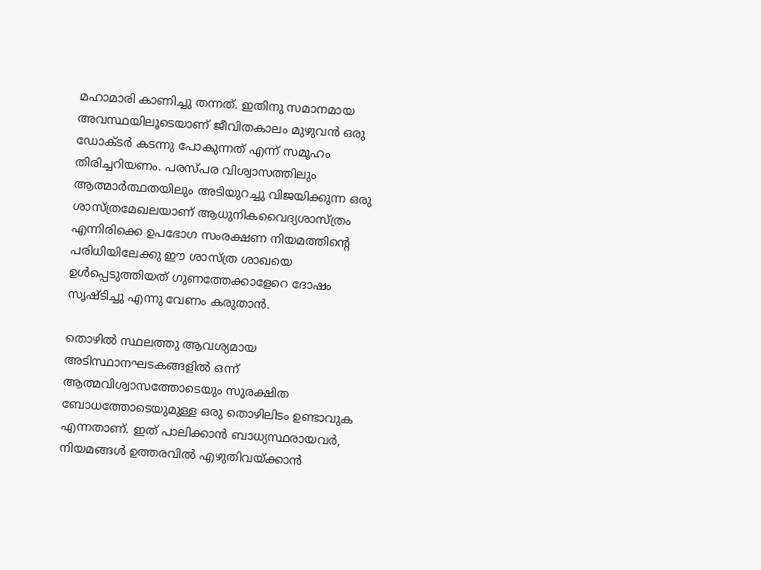മഹാമാരി കാണിച്ചു തന്നത്. ഇതിനു സമാനമായ അവസ്ഥയിലൂടെയാണ് ജീവിതകാലം മുഴുവന്‍ ഒരു ഡോക്ടര്‍ കടന്നു പോകുന്നത് എന്ന് സമൂഹം തിരിച്ചറിയണം. പരസ്പര വിശ്വാസത്തിലും ആത്മാര്‍ത്ഥതയിലും അടിയുറച്ചു വിജയിക്കുന്ന ഒരു ശാസ്ത്രമേഖലയാണ് ആധുനികവൈദ്യശാസ്ത്രം എന്നിരിക്കെ ഉപഭോഗ സംരക്ഷണ നിയമത്തിന്റെ പരിധിയിലേക്കു ഈ ശാസ്ത്ര ശാഖയെ ഉള്‍പ്പെടുത്തിയത് ഗുണത്തേക്കാളേറെ ദോഷം സൃഷ്ടിച്ചു എന്നു വേണം കരുതാന്‍.

തൊഴില്‍ സ്ഥലത്തു ആവശ്യമായ അടിസ്ഥാനഘടകങ്ങളില്‍ ഒന്ന് ആത്മവിശ്വാസത്തോടെയും സുരക്ഷിത ബോധത്തോടെയുമുള്ള ഒരു തൊഴിലിടം ഉണ്ടാവുക എന്നതാണ്. ഇത് പാലിക്കാന്‍ ബാധ്യസ്ഥരായവര്‍, നിയമങ്ങള്‍ ഉത്തരവില്‍ എഴുതിവയ്‌ക്കാന്‍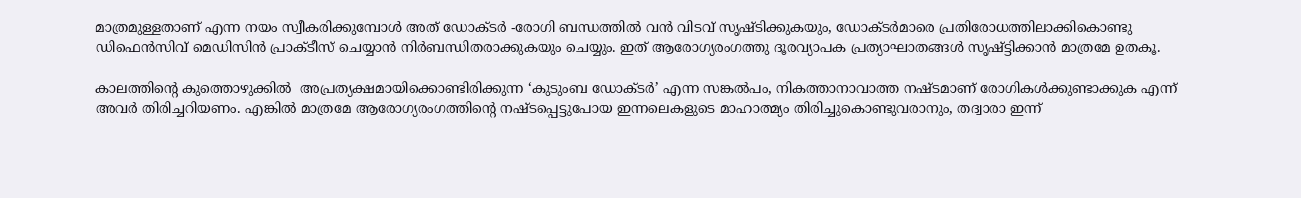മാത്രമുള്ളതാണ് എന്ന നയം സ്വീകരിക്കുമ്പോള്‍ അത് ഡോക്ടര്‍ -രോഗി ബന്ധത്തില്‍ വന്‍ വിടവ് സൃഷ്ടിക്കുകയും, ഡോക്ടര്‍മാരെ പ്രതിരോധത്തിലാക്കികൊണ്ടു ഡിഫെന്‍സിവ് മെഡിസിന്‍ പ്രാക്ടീസ് ചെയ്യാന്‍ നിര്‍ബന്ധിതരാക്കുകയും ചെയ്യും. ഇത് ആരോഗ്യരംഗത്തു ദൂരവ്യാപക പ്രത്യാഘാതങ്ങള്‍ സൃഷ്ട്ടിക്കാന്‍ മാത്രമേ ഉതകൂ.

കാലത്തിന്റെ കുത്തൊഴുക്കില്‍  അപ്രത്യക്ഷമായിക്കൊണ്ടിരിക്കുന്ന ‘കുടുംബ ഡോക്ടര്‍’ എന്ന സങ്കല്‍പം, നികത്താനാവാത്ത നഷ്ടമാണ് രോഗികള്‍ക്കുണ്ടാക്കുക എന്ന് അവര്‍ തിരിച്ചറിയണം. എങ്കില്‍ മാത്രമേ ആരോഗ്യരംഗത്തിന്റെ നഷ്ടപ്പെട്ടുപോയ ഇന്നലെകളുടെ മാഹാത്മ്യം തിരിച്ചുകൊണ്ടുവരാനും, തദ്വാരാ ഇന്ന്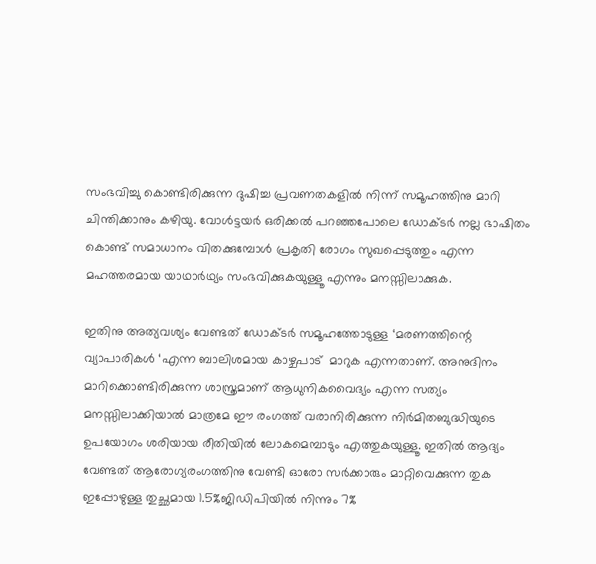സംഭവിച്ചു കൊണ്ടിരിക്കുന്ന ദുഷിച്ച പ്രവണതകളില്‍ നിന്ന് സമൂഹത്തിനു മാറി ചിന്തിക്കാനും കഴിയു. വോള്‍ട്ടയര്‍ ഒരിക്കല്‍ പറഞ്ഞപോലെ ഡോക്ടര്‍ നല്ല ഭാഷിതം കൊണ്ട് സമാധാനം വിതക്കുമ്പോള്‍ പ്രകൃതി രോഗം സുഖപ്പെടുത്തും എന്ന മഹത്തരമായ യാഥാര്‍ഥ്യം സംഭവിക്കുകയുള്ളൂ എന്നും മനസ്സിലാക്കുക.

ഇതിനു അത്യവശ്യം വേണ്ടത് ഡോക്ടര്‍ സമൂഹത്തോടുള്ള ‘മരണത്തിന്റെ വ്യാപാരികള്‍ ‘എന്ന ബാലിശമായ കാഴ്ചപാട്  മാറുക എന്നതാണ്. അനുദിനം മാറിക്കൊണ്ടിരിക്കുന്ന ശാസ്ത്രമാണ് ആധുനികവൈദ്യം എന്ന സത്യം മനസ്സിലാക്കിയാല്‍ മാത്രമേ ഈ രംഗത്ത് വരാനിരിക്കുന്ന നിര്‍മിതബുദ്ധിയുടെ ഉപയോഗം ശരിയായ രീതിയില്‍ ലോകമെമ്പാടും എത്തുകയുള്ളൂ. ഇതില്‍ ആദ്യം വേണ്ടത് ആരോഗ്യരംഗത്തിനു വേണ്ടി ഓരോ സര്‍ക്കാരും മാറ്റിവെക്കുന്ന തുക ഇപ്പോഴുള്ള തുച്ഛമായ 1.5%ജിഡിപിയില്‍ നിന്നും 7%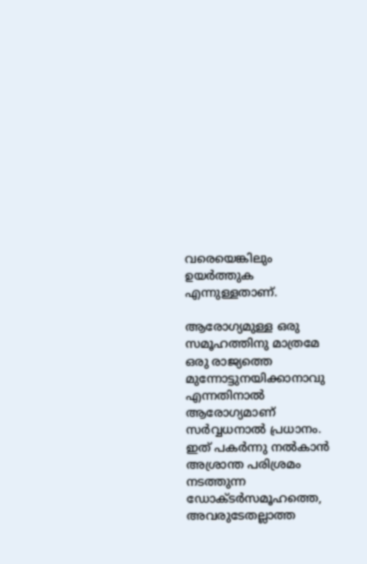വരെയെങ്കിലും ഉയര്‍ത്തുക എന്നുള്ളതാണ്.

ആരോഗ്യമുള്ള ഒരു സമൂഹത്തിനു മാത്രമേ ഒരു രാജ്യത്തെ മുന്നോട്ടുനയിക്കാനാവു എന്നതിനാല്‍ ആരോഗ്യമാണ് സര്‍വ്വധനാല്‍ പ്രധാനം. ഇത് പകര്‍ന്നു നല്‍കാന്‍ അശ്രാന്ത പരിശ്രമം നടത്തുന്ന ഡോക്ടര്‍സമൂഹത്തെ, അവരുടേതല്ലാത്ത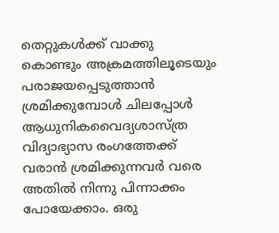തെറ്റുകള്‍ക്ക് വാക്കു  കൊണ്ടും അക്രമത്തിലൂടെയും പരാജയപ്പെടുത്താന്‍ ശ്രമിക്കുമ്പോള്‍ ചിലപ്പോള്‍ ആധുനികവൈദ്യശാസ്ത്ര വിദ്യാഭ്യാസ രംഗത്തേക്ക് വരാന്‍ ശ്രമിക്കുന്നവര്‍ വരെ അതില്‍ നിന്നു പിന്നാക്കം പോയേക്കാം. ഒരു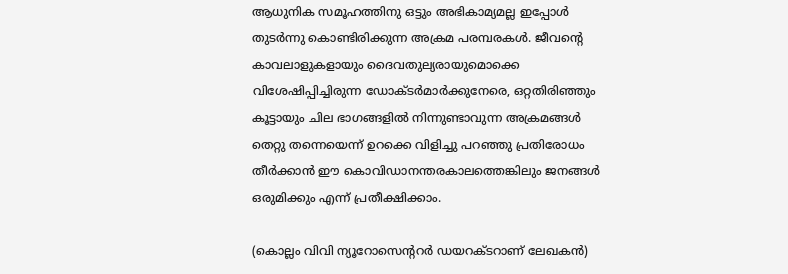ആധുനിക സമൂഹത്തിനു ഒട്ടും അഭികാമ്യമല്ല ഇപ്പോള്‍ തുടര്‍ന്നു കൊണ്ടിരിക്കുന്ന അക്രമ പരമ്പരകള്‍. ജീവന്റെ കാവലാളുകളായും ദൈവതുല്യരായുമൊക്കെ വിശേഷിപ്പിച്ചിരുന്ന ഡോക്ടര്‍മാര്‍ക്കുനേരെ, ഒറ്റതിരിഞ്ഞും കൂട്ടായും ചില ഭാഗങ്ങളില്‍ നിന്നുണ്ടാവുന്ന അക്രമങ്ങള്‍ തെറ്റു തന്നെയെന്ന് ഉറക്കെ വിളിച്ചു പറഞ്ഞു പ്രതിരോധം തീര്‍ക്കാന്‍ ഈ കൊവിഡാനന്തരകാലത്തെങ്കിലും ജനങ്ങള്‍ ഒരുമിക്കും എന്ന് പ്രതീക്ഷിക്കാം.

(കൊല്ലം വിവി ന്യൂറോസെന്ററര്‍ ഡയറക്ടറാണ് ലേഖകന്‍)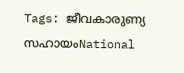Tags: ജീവകാരുണ്യ സഹായംNational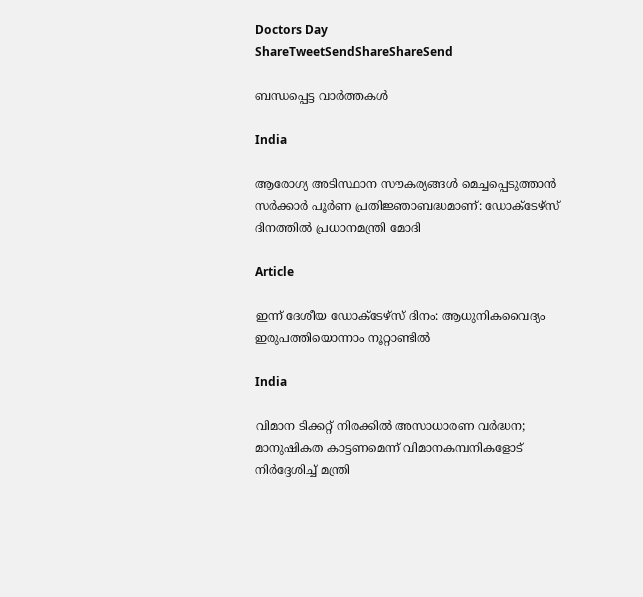Doctors Day
ShareTweetSendShareShareSend

ബന്ധപ്പെട്ട വാര്‍ത്തകള്‍

India

ആരോഗ്യ അടിസ്ഥാന സൗകര്യങ്ങൾ മെച്ചപ്പെടുത്താൻ സർക്കാർ പൂർണ പ്രതിജ്ഞാബദ്ധമാണ്: ഡോക്‌ടേഴ്‌സ് ദിനത്തിൽ പ്രധാനമന്ത്രി മോദി

Article

ഇന്ന് ദേശീയ ഡോക്ടേഴ്‌സ് ദിനം: ആധുനികവൈദ്യം ഇരുപത്തിയൊന്നാം നൂറ്റാണ്ടില്‍

India

വിമാന ടിക്കറ്റ് നിരക്കില്‍ അസാധാരണ വര്‍ദ്ധന; മാനുഷികത കാട്ടണമെന്ന് വിമാനകമ്പനികളോട് നിര്‍ദ്ദേശിച്ച് മന്ത്രി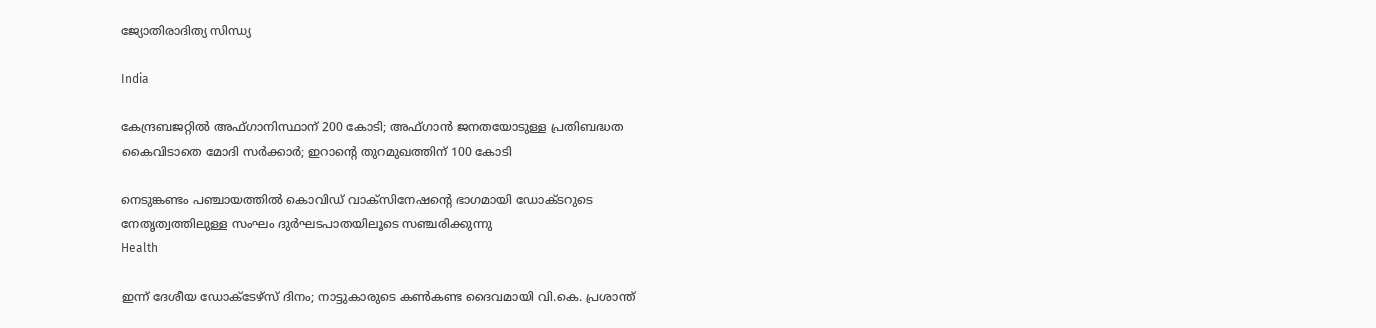ജ്യോതിരാദിത്യ സിന്ധ്യ

India

കേന്ദ്രബജറ്റില്‍ അഫ്ഗാനിസ്ഥാന് 200 കോടി; അഫ്ഗാന്‍ ജനതയോടുള്ള പ്രതിബദ്ധത കൈവിടാതെ മോദി സര്‍ക്കാര്‍; ഇറാന്റെ തുറമുഖത്തിന് 100 കോടി

നെടുങ്കണ്ടം പഞ്ചായത്തില്‍ കൊവിഡ് വാക്‌സിനേഷന്റെ ഭാഗമായി ഡോക്ടറുടെ നേതൃത്വത്തിലുള്ള സംഘം ദുര്‍ഘടപാതയിലൂടെ സഞ്ചരിക്കുന്നു
Health

ഇന്ന് ദേശീയ ഡോക്ടേഴ്സ് ദിനം; നാട്ടുകാരുടെ കണ്‍കണ്ട ദൈവമായി വി.കെ. പ്രശാന്ത്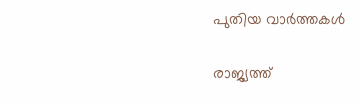പുതിയ വാര്‍ത്തകള്‍

രാജ്യത്ത്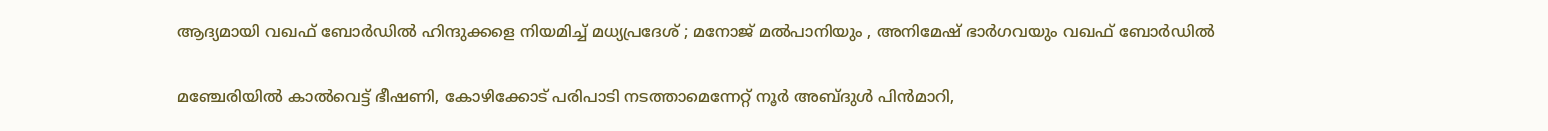ആദ്യമായി വഖഫ് ബോർഡിൽ ഹിന്ദുക്കളെ നിയമിച്ച് മധ്യപ്രദേശ് ; മനോജ് മൽപാനിയും , അനിമേഷ് ഭാർഗവയും വഖഫ് ബോർഡിൽ

മഞ്ചേരിയില്‍ കാല്‍വെട്ട് ഭീഷണി, കോഴിക്കോട് പരിപാടി നടത്താമെന്നേറ്റ് നൂര്‍ അബ്ദുള്‍ പിന്‍മാറി,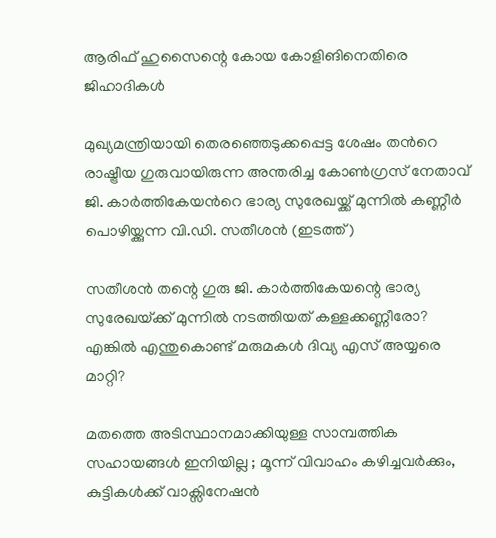ആരിഫ് ഹുസൈന്റെ കോയ കോളിങിനെതിരെ ജിഹാദികള്‍

മുഖ്യമന്ത്രിയായി തെരഞ്ഞെടുക്കപ്പെട്ട ശേഷം തന്‍റെ രാഷ്ട്രീയ ഗുരുവായിരുന്ന അന്തരിച്ച കോണ്‍ഗ്രസ് നേതാവ് ജി. കാര്‍ത്തികേയന്‍റെ ഭാര്യ സുരേഖയ്ക്ക് മുന്നില്‍ കണ്ണീര്‍ പൊഴിയ്ക്കുന്ന വി.ഡി. സതീശന്‍ (ഇടത്ത്)

സതീശന്‍ തന്റെ ഗുരു ജി. കാര്‍ത്തികേയന്റെ ഭാര്യ സുരേഖയ്‌ക്ക് മുന്നില്‍ നടത്തിയത് കള്ളക്കണ്ണീരോ? എങ്കില്‍ എന്തുകൊണ്ട് മരുമകള്‍ ദിവ്യ എസ് അയ്യരെ മാറ്റി?

മതത്തെ അടിസ്ഥാനമാക്കിയുള്ള സാമ്പത്തിക സഹായങ്ങൾ ഇനിയില്ല ; മൂന്ന് വിവാഹം കഴിച്ചവർക്കും, കുട്ടികൾക്ക് വാക്സിനേഷൻ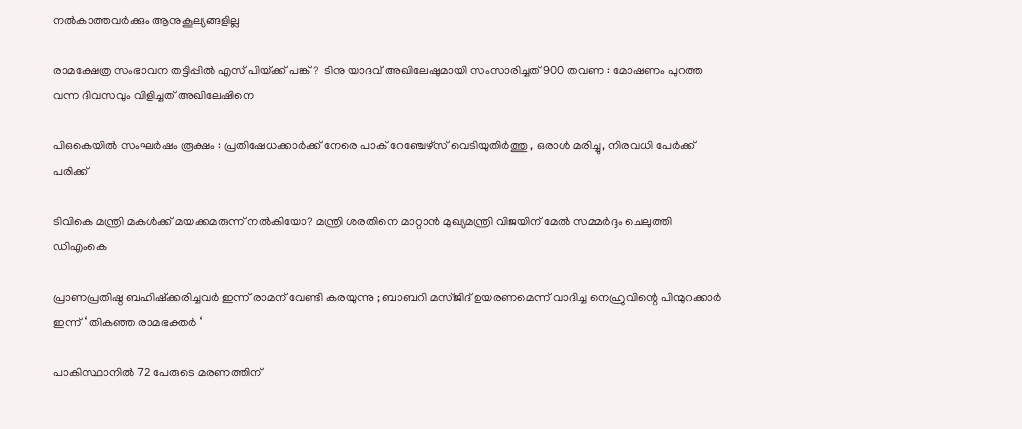നൽകാത്തവർക്കും ആനുകൂല്യങ്ങളില്ല

രാമക്ഷേത്ര സംഭാവന തട്ടിപ്പിൽ എസ് പിയ്‌ക്ക് പങ്ക് ?  ടിനു യാദവ് അഖിലേഷുമായി സംസാരിച്ചത് 900 തവണ : മോഷണം പുറത്ത വന്ന ദിവസവും വിളിച്ചത് അഖിലേഷിനെ

പി‌ഒ‌കെയിൽ സംഘർഷം രൂക്ഷം : പ്രതിഷേധക്കാർക്ക് നേരെ പാക് റേഞ്ചേഴ്‌സ് വെടിയുതിർത്തു , ഒരാൾ മരിച്ചു, നിരവധി പേർക്ക് പരിക്ക്

ടിവികെ മന്ത്രി മകള്‍ക്ക് മയക്കമരുന്ന് നല്‍കിയോ? മന്ത്രി ശരതിനെ മാറ്റാന്‍ മുഖ്യമന്ത്രി വിജയിന് മേല്‍ സമ്മര്‍ദ്ദം ചെലുത്തി ഡിഎംകെ

പ്രാണപ്രതിഷ്ഠ ബഹിഷ്ക്കരിച്ചവർ ഇന്ന് രാമന് വേണ്ടി കരയുന്നു ; ബാബറി മസ്ജിദ് ഉയരണമെന്ന് വാദിച്ച നെഹ്രുവിന്റെ പിന്മുറക്കാർ ഇന്ന് ‘ തികഞ്ഞ രാമഭക്തർ ‘

പാകിസ്ഥാനിൽ 72 പേരുടെ മരണത്തിന്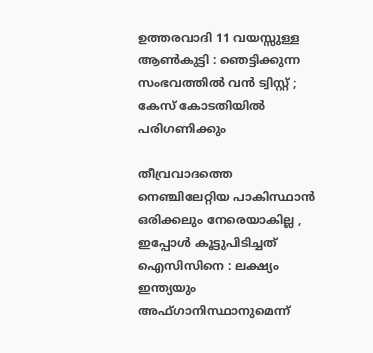ഉത്തരവാദി 11 വയസ്സുള്ള ആൺകുട്ടി : ഞെട്ടിക്കുന്ന സംഭവത്തിൽ വൻ ട്വിസ്റ്റ് ; കേസ് കോടതിയിൽ പരിഗണിക്കും

തീവ്രവാദത്തെ നെഞ്ചിലേറ്റിയ പാകിസ്ഥാൻ ഒരിക്കലും നേരെയാകില്ല , ഇപ്പോൾ കൂട്ടുപിടിച്ചത് ഐസിസിനെ : ലക്ഷ്യം ഇന്ത്യയും അഫ്ഗാനിസ്ഥാനുമെന്ന്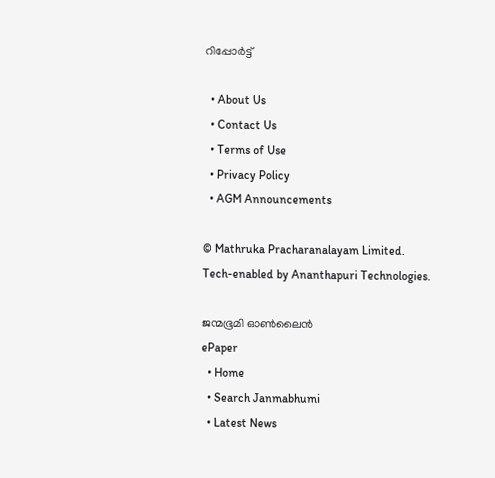റിപ്പോർട്ട്

  • About Us
  • Contact Us
  • Terms of Use
  • Privacy Policy
  • AGM Announcements

© Mathruka Pracharanalayam Limited.
Tech-enabled by Ananthapuri Technologies.

ജന്മഭൂമി ഓണ്‍ലൈന്‍
ePaper
  • Home
  • Search Janmabhumi
  • Latest News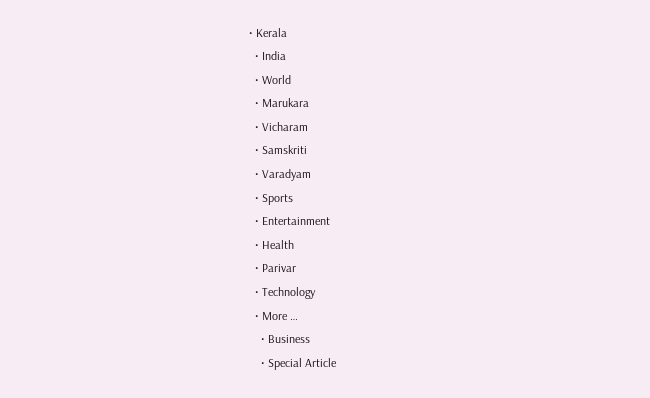• Kerala
  • India
  • World
  • Marukara
  • Vicharam
  • Samskriti
  • Varadyam
  • Sports
  • Entertainment
  • Health
  • Parivar
  • Technology
  • More …
    • Business
    • Special Article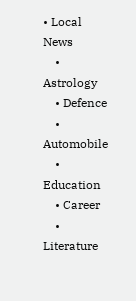• Local News
    • Astrology
    • Defence
    • Automobile
    • Education
    • Career
    • Literature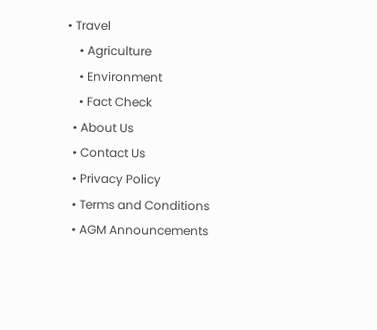• Travel
    • Agriculture
    • Environment
    • Fact Check
  • About Us
  • Contact Us
  • Privacy Policy
  • Terms and Conditions
  • AGM Announcements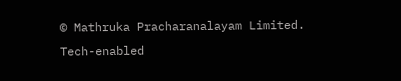© Mathruka Pracharanalayam Limited.
Tech-enabled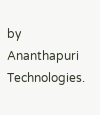by Ananthapuri Technologies.